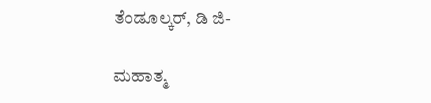ತೆಂಡೂಲ್ಕರ್, ಡಿ ಜಿ-

ಮಹಾತ್ಮ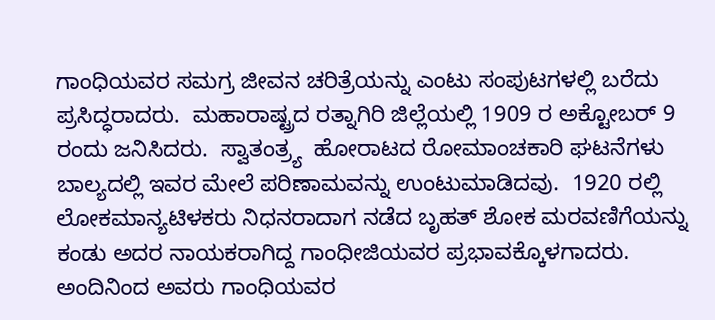ಗಾಂಧಿಯವರ ಸಮಗ್ರ ಜೀವನ ಚರಿತ್ರೆಯನ್ನು ಎಂಟು ಸಂಪುಟಗಳಲ್ಲಿ ಬರೆದು ಪ್ರಸಿದ್ಧರಾದರು.  ಮಹಾರಾಷ್ಟ್ರದ ರತ್ನಾಗಿರಿ ಜಿಲ್ಲೆಯಲ್ಲಿ 1909 ರ ಅಕ್ಟೋಬರ್ 9 ರಂದು ಜನಿಸಿದರು.  ಸ್ವಾತಂತ್ರ್ಯ  ಹೋರಾಟದ ರೋಮಾಂಚಕಾರಿ ಘಟನೆಗಳು ಬಾಲ್ಯದಲ್ಲಿ ಇವರ ಮೇಲೆ ಪರಿಣಾಮವನ್ನು ಉಂಟುಮಾಡಿದವು.  1920 ರಲ್ಲಿ ಲೋಕಮಾನ್ಯಟಿಳಕರು ನಿಧನರಾದಾಗ ನಡೆದ ಬೃಹತ್ ಶೋಕ ಮರವಣಿಗೆಯನ್ನು ಕಂಡು ಅದರ ನಾಯಕರಾಗಿದ್ದ ಗಾಂಧೀಜಿಯವರ ಪ್ರಭಾವಕ್ಕೊಳಗಾದರು.  ಅಂದಿನಿಂದ ಅವರು ಗಾಂಧಿಯವರ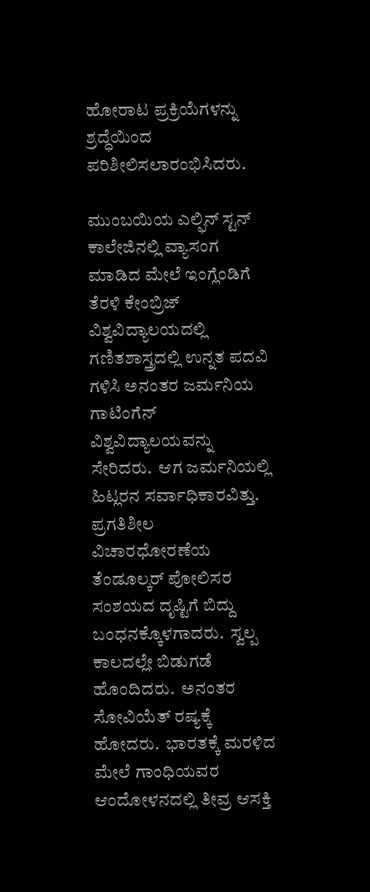ಹೋರಾಟ ಪ್ರಕ್ರಿಯೆಗಳನ್ನು ಶ್ರದ್ಧೆಯಿಂದ ಪರಿಶೀಲಿಸಲಾರಂಭಿಸಿದರು.

ಮುಂಬಯಿಯ ಎಲ್ಫಿನ್ ಸ್ಟನ್ ಕಾಲೇಜಿನಲ್ಲಿ ವ್ಯಾಸಂಗ ಮಾಡಿದ ಮೇಲೆ ಇಂಗ್ಲೆಂಡಿಗೆ ತೆರಳಿ ಕೇಂಬ್ರಿಜ್ ವಿಶ್ವವಿದ್ಯಾಲಯದಲ್ಲಿ ಗಣಿತಶಾಸ್ತ್ರದಲ್ಲಿ ಉನ್ನತ ಪದವಿ ಗಳಿಸಿ ಅನಂತರ ಜರ್ಮನಿಯ ಗಾಟಿಂಗೆನ್ ವಿಶ್ವವಿದ್ಯಾಲಯವನ್ನು ಸೇರಿದರು.  ಆಗ ಜರ್ಮನಿಯಲ್ಲಿ ಹಿಟ್ಲರನ ಸರ್ವಾಧಿಕಾರವಿತ್ತು.  ಪ್ರಗತಿಶೀಲ ವಿಚಾರಧೋರಣೆಯ ತೆಂಡೂಲ್ಕರ್ ಪೋಲಿಸರ ಸಂಶಯದ ದೃಷ್ಟಿಗೆ ಬಿದ್ದು ಬಂಧನಕ್ಕೊಳಗಾದರು.  ಸ್ವಲ್ಪ ಕಾಲದಲ್ಲೇ ಬಿಡುಗಡೆ ಹೊಂದಿದರು.  ಅನಂತರ ಸೋವಿಯೆತ್ ರಷ್ಯಕ್ಕೆ ಹೋದರು.  ಭಾರತಕ್ಕೆ ಮರಳಿದ ಮೇಲೆ ಗಾಂಧಿಯವರ ಆಂದೋಳನದಲ್ಲಿ ತೀವ್ರ ಆಸಕ್ತಿ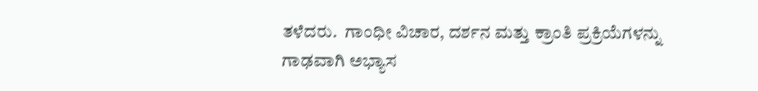ತಳೆದರು.  ಗಾಂಧೀ ವಿಚಾರ, ದರ್ಶನ ಮತ್ತು ಕ್ರಾಂತಿ ಪ್ರಕ್ರಿಯೆಗಳನ್ನು ಗಾಢವಾಗಿ ಅಭ್ಯಾಸ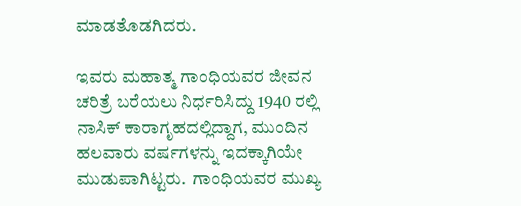ಮಾಡತೊಡಗಿದರು.

ಇವರು ಮಹಾತ್ಮ ಗಾಂಧಿಯವರ ಜೀವನ ಚರಿತ್ರೆ ಬರೆಯಲು ನಿರ್ಧರಿಸಿದ್ದು 1940 ರಲ್ಲಿ ನಾಸಿಕ್ ಕಾರಾಗೃಹದಲ್ಲಿದ್ದಾಗ, ಮುಂದಿನ ಹಲವಾರು ವರ್ಷಗಳನ್ನು ಇದಕ್ಕಾಗಿಯೇ ಮುಡುಪಾಗಿಟ್ಟರು.  ಗಾಂಧಿಯವರ ಮುಖ್ಯ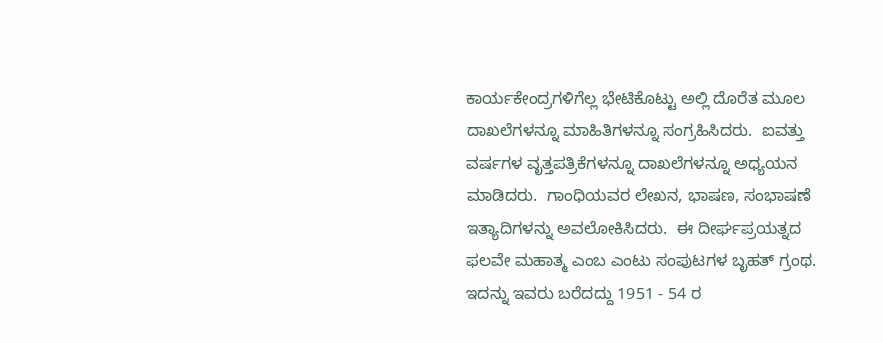ಕಾರ್ಯಕೇಂದ್ರಗಳಿಗೆಲ್ಲ ಭೇಟಿಕೊಟ್ಟು ಅಲ್ಲಿ ದೊರೆತ ಮೂಲ ದಾಖಲೆಗಳನ್ನೂ ಮಾಹಿತಿಗಳನ್ನೂ ಸಂಗ್ರಹಿಸಿದರು.  ಐವತ್ತು ವರ್ಷಗಳ ವೃತ್ತಪತ್ರಿಕೆಗಳನ್ನೂ ದಾಖಲೆಗಳನ್ನೂ ಅಧ್ಯಯನ ಮಾಡಿದರು.  ಗಾಂಧಿಯವರ ಲೇಖನ, ಭಾಷಣ, ಸಂಭಾಷಣೆ ಇತ್ಯಾದಿಗಳನ್ನು ಅವಲೋಕಿಸಿದರು.  ಈ ದೀರ್ಘಪ್ರಯತ್ನದ ಫಲವೇ ಮಹಾತ್ಮ ಎಂಬ ಎಂಟು ಸಂಪುಟಗಳ ಬೃಹತ್ ಗ್ರಂಥ.  ಇದನ್ನು ಇವರು ಬರೆದದ್ದು 1951 - 54 ರ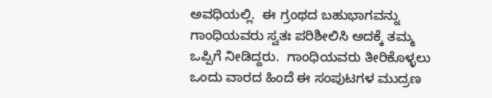ಅವಧಿಯಲ್ಲಿ.  ಈ ಗ್ರಂಥದ ಬಹುಭಾಗವನ್ನು ಗಾಂಧಿಯವರು ಸ್ವತಃ ಪರಿಶೀಲಿಸಿ ಅದಕ್ಕೆ ತಮ್ಮ ಒಪ್ಪಿಗೆ ನೀಡಿದ್ದರು.  ಗಾಂಧಿಯವರು ತೀರಿಕೊಳ್ಳಲು ಒಂದು ವಾರದ ಹಿಂದೆ ಈ ಸಂಪುಟಗಳ ಮುದ್ರಣ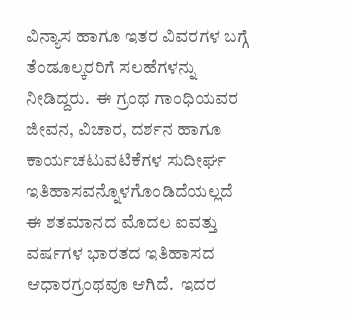ವಿನ್ಯಾಸ ಹಾಗೂ ಇತರ ವಿವರಗಳ ಬಗ್ಗೆ ತೆಂಡೂಲ್ಕರರಿಗೆ ಸಲಹೆಗಳನ್ನು ನೀಡಿದ್ದರು.  ಈ ಗ್ರಂಥ ಗಾಂಧಿಯವರ ಜೀವನ, ವಿಚಾರ, ದರ್ಶನ ಹಾಗೂ ಕಾರ್ಯಚಟುವಟಿಕೆಗಳ ಸುದೀರ್ಘ ಇತಿಹಾಸವನ್ನೊಳಗೊಂಡಿದೆಯಲ್ಲದೆ ಈ ಶತಮಾನದ ಮೊದಲ ಐವತ್ತು ವರ್ಷಗಳ ಭಾರತದ ಇತಿಹಾಸದ ಆಧಾರಗ್ರಂಥವೂ ಆಗಿದೆ.  ಇದರ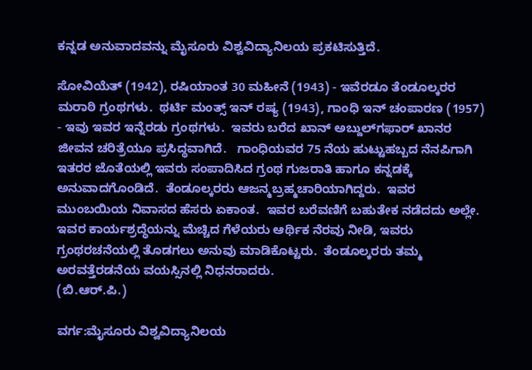ಕನ್ನಡ ಅನುವಾದವನ್ನು ಮೈಸೂರು ವಿಶ್ವವಿದ್ಯಾನಿಲಯ ಪ್ರಕಟಿಸುತ್ತಿದೆ.

ಸೋವಿಯೆತ್ (1942), ರಷಿಯಾಂತ 30 ಮಹೀನೆ (1943) - ಇವೆರಡೂ ತೆಂಡೂಲ್ಕರರ ಮರಾಠಿ ಗ್ರಂಥಗಳು.  ಥರ್ಟಿ ಮಂತ್ಸ್ ಇನ್ ರಷ್ಯ (1943), ಗಾಂಧಿ ಇನ್ ಚಂಪಾರಣ (1957) - ಇವು ಇವರ ಇನ್ನೆರಡು ಗ್ರಂಥಗಳು.  ಇವರು ಬರೆದ ಖಾನ್ ಅಬ್ದುಲ್‍ಗಫಾರ್ ಖಾನರ ಜೀವನ ಚರಿತ್ರೆಯೂ ಪ್ರಸಿದ್ಧವಾಗಿದೆ.   ಗಾಂಧಿಯವರ 75 ನೆಯ ಹುಟ್ಟುಹಬ್ಬದ ನೆನಪಿಗಾಗಿ ಇತರರ ಜೊತೆಯಲ್ಲಿ ಇವರು ಸಂಪಾದಿಸಿದ ಗ್ರಂಥ ಗುಜರಾತಿ ಹಾಗೂ ಕನ್ನಡಕ್ಕೆ ಅನುವಾದಗೊಂಡಿದೆ.  ತೆಂಡೂಲ್ಕರರು ಆಜನ್ಮಬ್ರಹ್ಮಚಾರಿಯಾಗಿದ್ದರು.  ಇವರ ಮುಂಬಯಿಯ ನಿವಾಸದ ಹೆಸರು ಏಕಾಂತ.  ಇವರ ಬರೆವಣಿಗೆ ಬಹುತೇಕ ನಡೆದದು ಅಲ್ಲೇ.  ಇವರ ಕಾರ್ಯಶ್ರದ್ಧೆಯನ್ನು ಮೆಚ್ಚಿದ ಗೆಳೆಯರು ಆರ್ಥಿಕ ನೆರವು ನೀಡಿ, ಇವರು ಗ್ರಂಥರಚನೆಯಲ್ಲಿ ತೊಡಗಲು ಅನುವು ಮಾಡಿಕೊಟ್ಟರು.  ತೆಂಡೂಲ್ಕರರು ತಮ್ಮ ಅರವತ್ತೆರಡನೆಯ ವಯಸ್ಸಿನಲ್ಲಿ ನಿಧನರಾದರು.
(ಬಿ.ಆರ್.ಪಿ.)

ವರ್ಗ:ಮೈಸೂರು ವಿಶ್ವವಿದ್ಯಾನಿಲಯ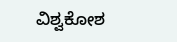ವಿಶ್ವಕೋಶ